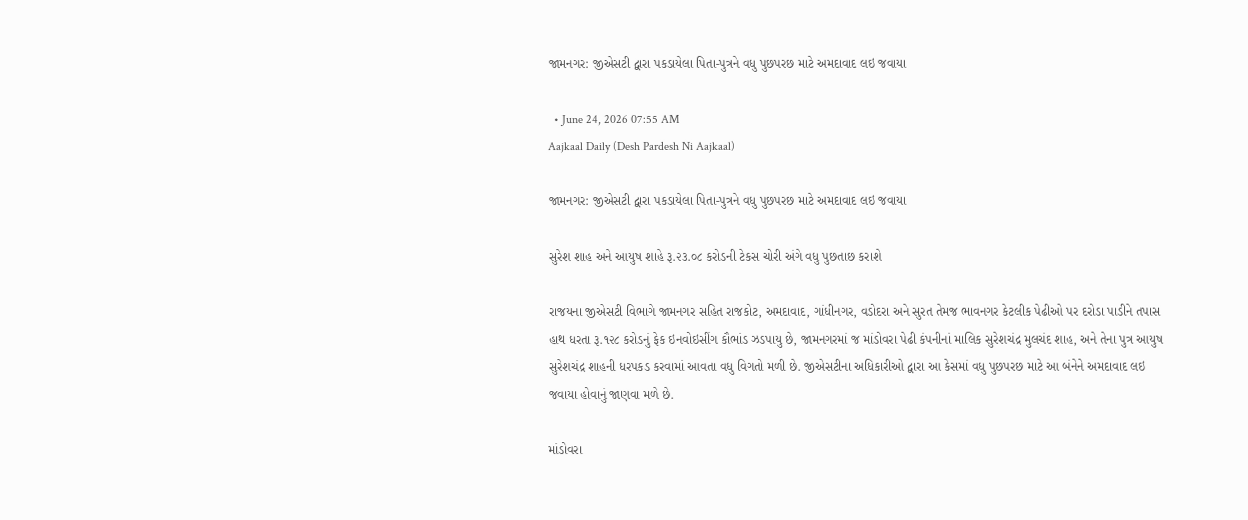જામનગર: જીએસટી દ્વારા પકડાયેલા પિતા-પુત્રને વધુ પુછપરછ માટે અમદાવાદ લઇ જવાયા

  • June 24, 2026 07:55 AM
Aajkaal Daily (Desh Pardesh Ni Aajkaal)

જામનગર: જીએસટી દ્વારા પકડાયેલા પિતા-પુત્રને વધુ પુછપરછ માટે અમદાવાદ લઇ જવાયા

સુરેશ શાહ અને આયુષ શાહે રૂ.૨૩.૦૮ કરોડની ટેકસ ચોરી અંગે વધુ પુછતાછ કરાશે

રાજયના જીએસટી વિભાગે જામનગર સહિત રાજકોટ, અમદાવાદ, ગાંધીનગર, વડોદરા અને સુરત તેમજ ભાવનગર કેટલીક પેઢીઓ પર દરોડા પાડીને તપાસ હાથ ધરતા રૂ.૧૨૮ કરોડનું ફેક ઇનવોઇસીંગ કૌભાંડ ઝડપાયુ છે, જામનગરમાં જ માંડોવરા પેઢી કંપનીનાં માલિક સુરેશચંદ્ર મુલચંદ શાહ, અને તેના પુત્ર આયુષ સુરેશચંદ્ર શાહની ધરપકડ કરવામાં આવતા વધુ વિગતો મળી છે. જીએસટીના અધિકારીઓ દ્વારા આ કેસમાં વધુ પુછપરછ માટે આ બંનેને અમદાવાદ લઇ જવાયા હોવાનું જાણવા મળે છે.

માંડોવરા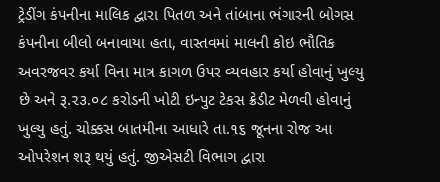ટ્રેડીંગ કંપનીના માલિક દ્વારા પિતળ અને તાંબાના ભંગારની બોગસ કંપનીના બીલો બનાવાયા હતા, વાસ્તવમાં માલની કોઇ ભૌતિક અવરજવર કર્યા વિના માત્ર કાગળ ઉપર વ્યવહાર કર્યા હોવાનું ખુલ્યુ છે અને રૂ.૨૩.૦૮ કરોડની ખોટી ઇન્પુટ ટેકસ ક્રેડીટ મેળવી હોવાનું ખુલ્યુ હતું. ચોક્કસ બાતમીના આધારે તા.૧૬ જૂનના રોજ આ ઓપરેશન શરૂ થયું હતું. જીએસટી વિભાગ દ્વારા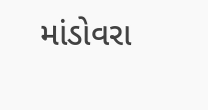માંડોવરા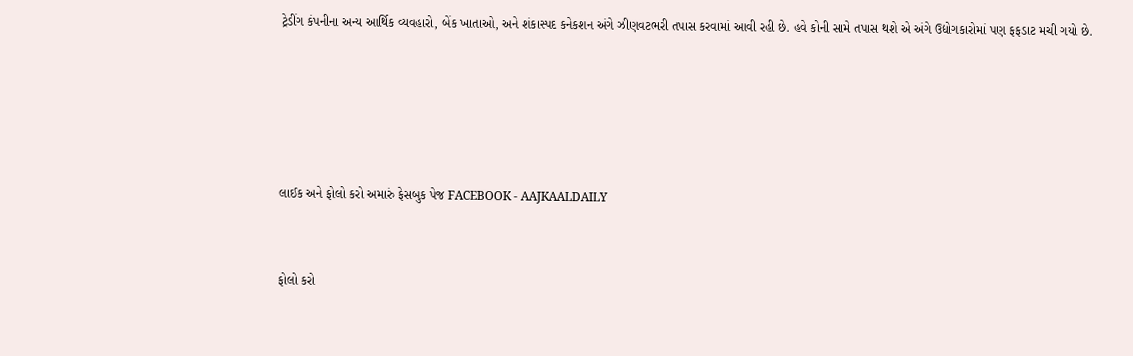ટ્રેડીંગ કંપનીના અન્ય આર્થિક વ્યવહારો, બેંક ખાતાઓ, અને શંકાસ્પદ કનેકશન અંગે ઝીણવટભરી તપાસ કરવામાં આવી રહી છે. હવે કોની સામે તપાસ થશે એ અંગે ઉદ્યોગકારોમાં પણ ફફડાટ મચી ગયો છે.





લાઈક અને ફોલો કરો અમારું ફેસબુક પેજ FACEBOOK - AAJKAALDAILY


ફોલો કરો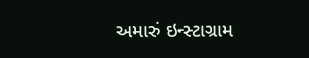અમારું ઇન્સ્ટાગ્રામ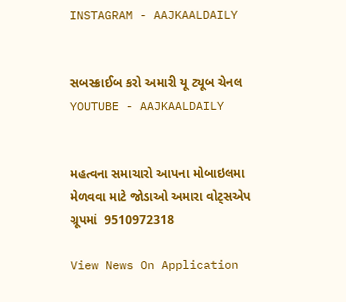INSTAGRAM - AAJKAALDAILY


સબસ્ક્રાઈબ કરો અમારી યૂ ટ્યૂબ ચેનલ YOUTUBE - AAJKAALDAILY


મહત્વના સમાચારો આપના મોબાઇલમા મેળવવા માટે જોડાઓ અમારા વોટ્સએપ ગ્રૂપમાં  9510972318

View News On Application